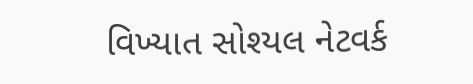વિખ્યાત સોશ્યલ નેટવર્ક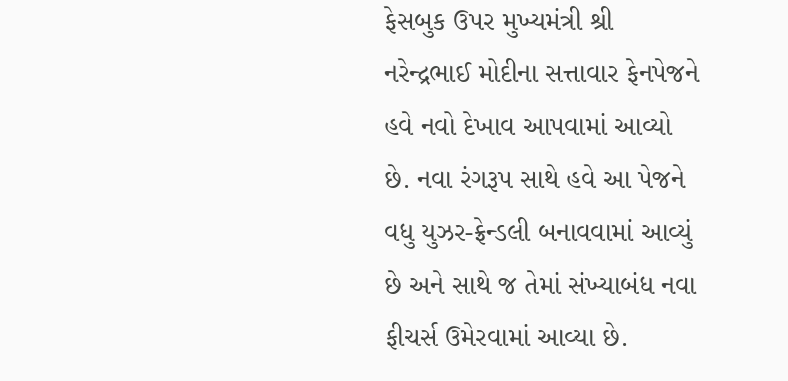ફેસબુક ઉપર મુખ્યમંત્રી શ્રી નરેન્દ્રભાઈ મોદીના સત્તાવાર ફેનપેજને હવે નવો દેખાવ આપવામાં આવ્યો છે. નવા રંગરૂપ સાથે હવે આ પેજને વધુ યુઝર-ફ્રેન્ડલી બનાવવામાં આવ્યું છે અને સાથે જ તેમાં સંખ્યાબંધ નવા ફીચર્સ ઉમેરવામાં આવ્યા છે.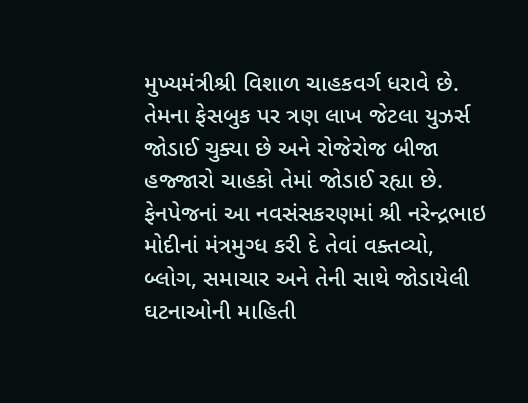મુખ્યમંત્રીશ્રી વિશાળ ચાહકવર્ગ ધરાવે છે. તેમના ફેસબુક પર ત્રણ લાખ જેટલા યુઝર્સ જોડાઈ ચુક્યા છે અને રોજેરોજ બીજા હજ્જારો ચાહકો તેમાં જોડાઈ રહ્યા છે.
ફેનપેજનાં આ નવસંસકરણમાં શ્રી નરેન્દ્રભાઇ મોદીનાં મંત્રમુગ્ધ કરી દે તેવાં વક્તવ્યો, બ્લોગ, સમાચાર અને તેની સાથે જોડાયેલી ઘટનાઓની માહિતી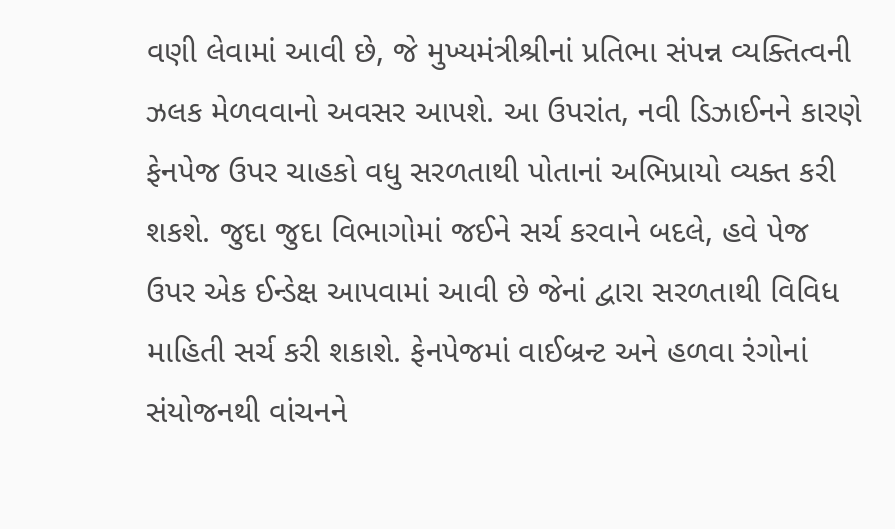વણી લેવામાં આવી છે, જે મુખ્યમંત્રીશ્રીનાં પ્રતિભા સંપન્ન વ્યક્તિત્વની ઝલક મેળવવાનો અવસર આપશે. આ ઉપરાંત, નવી ડિઝાઈનને કારણે ફેનપેજ ઉપર ચાહકો વધુ સરળતાથી પોતાનાં અભિપ્રાયો વ્યક્ત કરી શકશે. જુદા જુદા વિભાગોમાં જઈને સર્ચ કરવાને બદલે, હવે પેજ ઉપર એક ઈન્ડેક્ષ આપવામાં આવી છે જેનાં દ્વારા સરળતાથી વિવિધ માહિતી સર્ચ કરી શકાશે. ફેનપેજમાં વાઈબ્રન્ટ અને હળવા રંગોનાં સંયોજનથી વાંચનને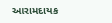આરામદાયક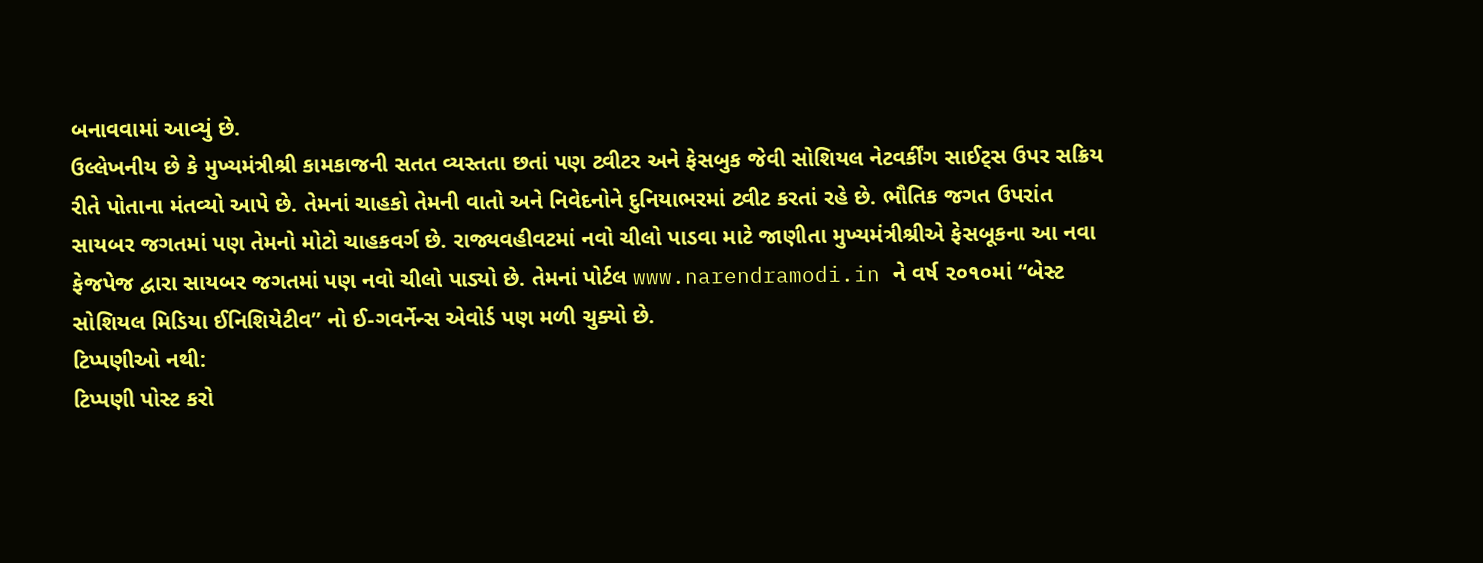બનાવવામાં આવ્યું છે.
ઉલ્લેખનીય છે કે મુખ્યમંત્રીશ્રી કામકાજની સતત વ્યસ્તતા છતાં પણ ટ્વીટર અને ફેસબુક જેવી સોશિયલ નેટવર્કીંગ સાઈટ્સ ઉપર સક્રિય રીતે પોતાના મંતવ્યો આપે છે. તેમનાં ચાહકો તેમની વાતો અને નિવેદનોને દુનિયાભરમાં ટ્વીટ કરતાં રહે છે. ભૌતિક જગત ઉપરાંત સાયબર જગતમાં પણ તેમનો મોટો ચાહકવર્ગ છે. રાજ્યવહીવટમાં નવો ચીલો પાડવા માટે જાણીતા મુખ્યમંત્રીશ્રીએ ફેસબૂકના આ નવા ફેજપેજ દ્વારા સાયબર જગતમાં પણ નવો ચીલો પાડ્યો છે. તેમનાં પોર્ટલ www.narendramodi.in ને વર્ષ ૨૦૧૦માં “બેસ્ટ સોશિયલ મિડિયા ઈનિશિયેટીવ” નો ઈ-ગવર્નેન્સ એવોર્ડ પણ મળી ચુક્યો છે.
ટિપ્પણીઓ નથી:
ટિપ્પણી પોસ્ટ કરો